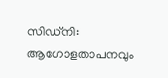സിഡ്നി: ആഗോളതാപനവും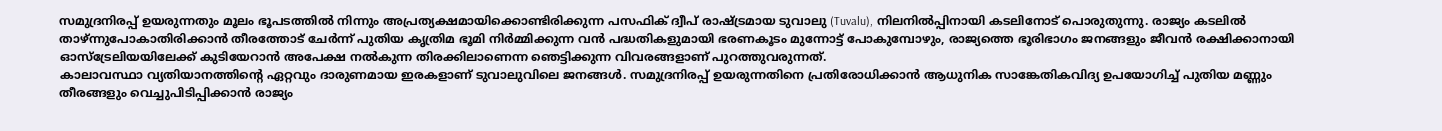സമുദ്രനിരപ്പ് ഉയരുന്നതും മൂലം ഭൂപടത്തിൽ നിന്നും അപ്രത്യക്ഷമായിക്കൊണ്ടിരിക്കുന്ന പസഫിക് ദ്വീപ് രാഷ്ട്രമായ ടുവാലു (Tuvalu), നിലനിൽപ്പിനായി കടലിനോട് പൊരുതുന്നു. രാജ്യം കടലിൽ താഴ്ന്നുപോകാതിരിക്കാൻ തീരത്തോട് ചേർന്ന് പുതിയ കൃത്രിമ ഭൂമി നിർമ്മിക്കുന്ന വൻ പദ്ധതികളുമായി ഭരണകൂടം മുന്നോട്ട് പോകുമ്പോഴും, രാജ്യത്തെ ഭൂരിഭാഗം ജനങ്ങളും ജീവൻ രക്ഷിക്കാനായി ഓസ്ട്രേലിയയിലേക്ക് കുടിയേറാൻ അപേക്ഷ നൽകുന്ന തിരക്കിലാണെന്ന ഞെട്ടിക്കുന്ന വിവരങ്ങളാണ് പുറത്തുവരുന്നത്.
കാലാവസ്ഥാ വ്യതിയാനത്തിന്റെ ഏറ്റവും ദാരുണമായ ഇരകളാണ് ടുവാലുവിലെ ജനങ്ങൾ. സമുദ്രനിരപ്പ് ഉയരുന്നതിനെ പ്രതിരോധിക്കാൻ ആധുനിക സാങ്കേതികവിദ്യ ഉപയോഗിച്ച് പുതിയ മണ്ണും തീരങ്ങളും വെച്ചുപിടിപ്പിക്കാൻ രാജ്യം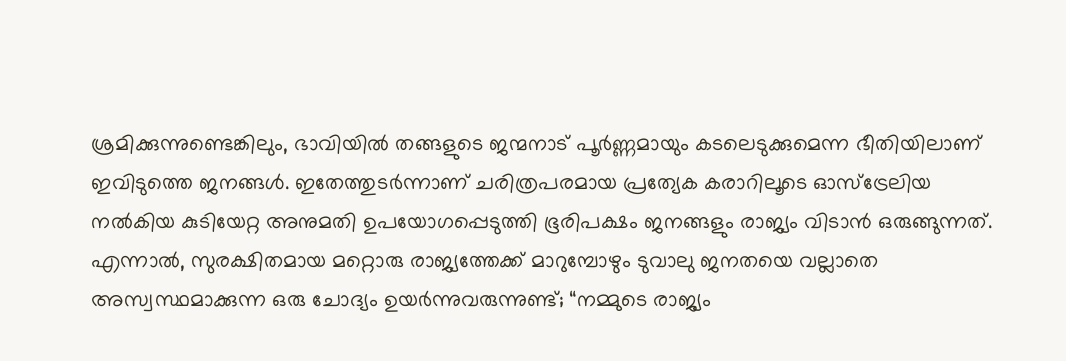ശ്രമിക്കുന്നുണ്ടെങ്കിലും, ഭാവിയിൽ തങ്ങളുടെ ജന്മനാട് പൂർണ്ണമായും കടലെടുക്കുമെന്ന ഭീതിയിലാണ് ഇവിടുത്തെ ജനങ്ങൾ. ഇതേത്തുടർന്നാണ് ചരിത്രപരമായ പ്രത്യേക കരാറിലൂടെ ഓസ്ട്രേലിയ നൽകിയ കുടിയേറ്റ അനുമതി ഉപയോഗപ്പെടുത്തി ഭൂരിപക്ഷം ജനങ്ങളും രാജ്യം വിടാൻ ഒരുങ്ങുന്നത്.
എന്നാൽ, സുരക്ഷിതമായ മറ്റൊരു രാജ്യത്തേക്ക് മാറുമ്പോഴും ടുവാലു ജനതയെ വല്ലാതെ അസ്വസ്ഥമാക്കുന്ന ഒരു ചോദ്യം ഉയർന്നുവരുന്നുണ്ട്; “നമ്മുടെ രാജ്യം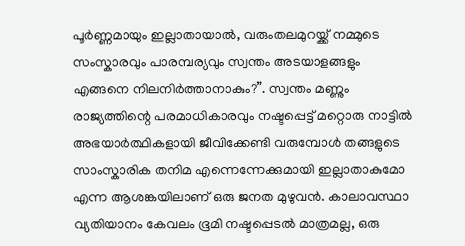പൂർണ്ണമായും ഇല്ലാതായാൽ, വരുംതലമുറയ്ക്ക് നമ്മുടെ സംസ്കാരവും പാരമ്പര്യവും സ്വന്തം അടയാളങ്ങളും എങ്ങനെ നിലനിർത്താനാകും?”. സ്വന്തം മണ്ണും രാജ്യത്തിന്റെ പരമാധികാരവും നഷ്ടപ്പെട്ട് മറ്റൊരു നാട്ടിൽ അഭയാർത്ഥികളായി ജീവിക്കേണ്ടി വരുമ്പോൾ തങ്ങളുടെ സാംസ്കാരിക തനിമ എന്നെന്നേക്കുമായി ഇല്ലാതാകുമോ എന്ന ആശങ്കയിലാണ് ഒരു ജനത മുഴുവൻ. കാലാവസ്ഥാ വ്യതിയാനം കേവലം ഭൂമി നഷ്ടപ്പെടൽ മാത്രമല്ല, ഒരു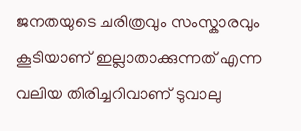ജനതയുടെ ചരിത്രവും സംസ്കാരവും കൂടിയാണ് ഇല്ലാതാക്കുന്നത് എന്ന വലിയ തിരിച്ചറിവാണ് ടുവാലു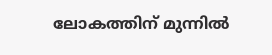ലോകത്തിന് മുന്നിൽ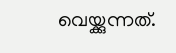വെയ്ക്കുന്നത്.